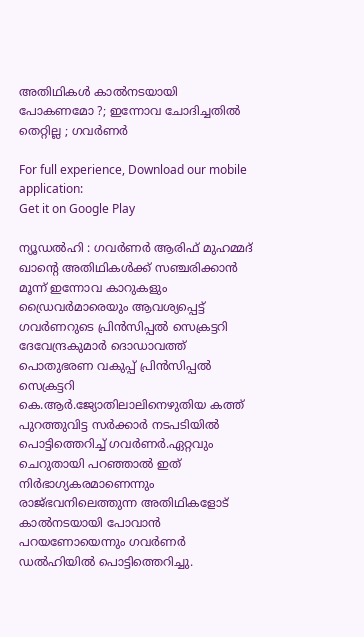അതിഥികള്‍ കാല്‍നടയായി പോകണമോ ?; ഇന്നോവ ചോദിച്ചതില്‍ തെറ്റില്ല ; ഗവര്‍ണര്‍

For full experience, Download our mobile application:
Get it on Google Play

ന്യൂഡല്‍ഹി : ഗവര്‍ണര്‍ ആരിഫ് മുഹമ്മദ് ഖാന്റെ അതിഥികള്‍ക്ക് സഞ്ചരിക്കാന്‍ മൂന്ന് ഇന്നോവ കാറുകളും ഡ്രൈവര്‍മാരെയും ആവശ്യപ്പെട്ട് ഗവര്‍ണറുടെ പ്രിന്‍സിപ്പല്‍ സെക്രട്ടറി ദേവേന്ദ്രകുമാര്‍ ദൊഡാവത്ത് പൊതുഭരണ വകുപ്പ് പ്രിന്‍സിപ്പല്‍ സെക്രട്ടറി കെ.ആര്‍.ജ്യോതിലാലിനെഴുതിയ കത്ത് പുറത്തുവിട്ട സര്‍ക്കാര്‍ നടപടിയില്‍ പൊട്ടിത്തെറിച്ച്‌ ഗവ‌ര്‍ണര്‍.ഏറ്റവും ചെറുതായി പറഞ്ഞാല്‍ ഇത് നിര്‍ഭാഗ്യകരമാണെന്നും രാജ്ഭവനിലെത്തുന്ന അതിഥികളോട് കാല്‍നടയായി പോവാന്‍ പറയണോയെന്നും ഗവ‌ര്‍ണര്‍ ഡല്‍ഹിയില്‍ പൊട്ടിത്തെറിച്ചു.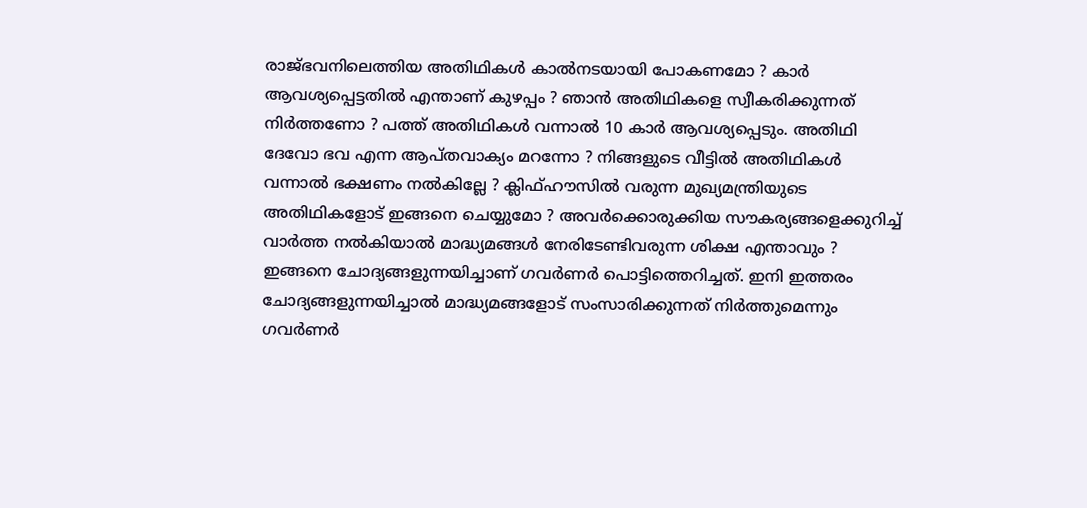രാജ്ഭവനിലെത്തിയ അതിഥികള്‍ കാല്‍നടയായി പോകണമോ ? കാ‌ര്‍ ആവശ്യപ്പെട്ടതില്‍ എന്താണ് കുഴപ്പം ? ഞാന്‍ അതിഥികളെ സ്വീകരിക്കുന്നത് നിര്‍ത്തണോ ? പത്ത് അതിഥികള്‍ വന്നാല്‍ 10 കാര്‍ ആവശ്യപ്പെടും. അതിഥി ദേവോ ഭവ എന്ന ആപ്തവാക്യം മറന്നോ ? നിങ്ങളുടെ വീട്ടില്‍ അതിഥികള്‍ വന്നാല്‍ ഭക്ഷണം നല്‍കില്ലേ ? ക്ലിഫ്ഹൗസില്‍ വരുന്ന മുഖ്യമന്ത്രിയുടെ അതിഥികളോട് ഇങ്ങനെ ചെയ്യുമോ ? അവ‌ര്‍ക്കൊരുക്കിയ സൗകര്യങ്ങളെക്കുറിച്ച്‌ വാര്‍ത്ത നല്‍കിയാല്‍ മാദ്ധ്യമങ്ങള്‍ നേരിടേണ്ടിവരുന്ന ശിക്ഷ എന്താവും ? ഇങ്ങനെ ചോദ്യങ്ങളുന്നയിച്ചാണ് ഗവര്‍ണ‌ര്‍ പൊട്ടിത്തെറിച്ചത്. ഇനി ഇത്തരം ചോദ്യങ്ങളുന്നയിച്ചാല്‍ മാദ്ധ്യമങ്ങളോട് സംസാരിക്കുന്നത് നിര്‍ത്തുമെന്നും ഗവര്‍ണര്‍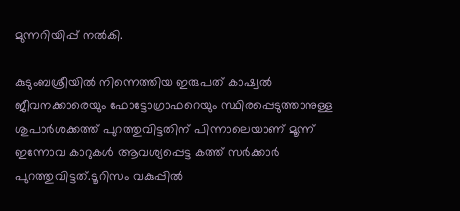മുന്നറിയിപ്പ് നല്‍കി.

കുടുംബശ്രീയില്‍ നിന്നെത്തിയ ഇരുപത് കാഷ്വല്‍ ജീവനക്കാരെയും ഫോട്ടോഗ്രാഫറെയും സ്ഥിരപ്പെടുത്താനുള്ള ശുപാര്‍ശക്കത്ത് പുറത്തുവിട്ടതിന് പിന്നാലെയാണ് മൂന്ന് ഇന്നോവ കാറുകള്‍ ആവശ്യപ്പെട്ട കത്ത് സര്‍ക്കാര്‍ പുറത്തുവിട്ടത്.ടൂറിസം വകുപ്പില്‍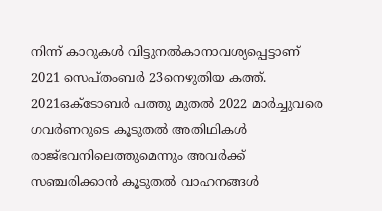നിന്ന് കാറുകള്‍ വിട്ടുനല്‍കാനാവശ്യപ്പെട്ടാണ് 2021 സെപ്തംബര്‍ 23നെഴുതിയ കത്ത്. 2021ഒക്ടോബര്‍ പത്തു മുതല്‍ 2022 മാര്‍ച്ചുവരെ ഗവര്‍ണറുടെ കൂടുതല്‍ അതിഥികള്‍ രാജ്ഭവനിലെത്തുമെന്നും അവര്‍ക്ക് സഞ്ചരിക്കാന്‍ കൂടുതല്‍ വാഹനങ്ങള്‍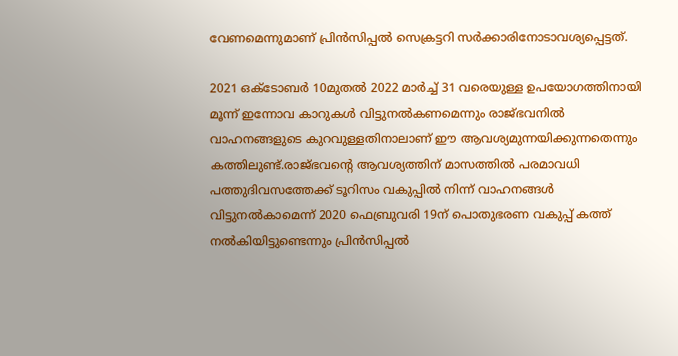വേണമെന്നുമാണ് പ്രിന്‍സിപ്പല്‍ സെക്രട്ടറി സര്‍ക്കാരിനോടാവശ്യപ്പെട്ടത്.

2021 ഒക്ടോബര്‍ 10മുതല്‍ 2022 മാര്‍ച്ച്‌ 31 വരെയുള്ള ഉപയോഗത്തിനായി മൂന്ന് ഇന്നോവ കാറുകള്‍ വിട്ടുനല്‍കണമെന്നും രാജ്ഭവനില്‍ വാഹനങ്ങളുടെ കുറവുള്ളതിനാലാണ് ഈ ആവശ്യമുന്നയിക്കുന്നതെന്നും കത്തിലുണ്ട്.രാജ്ഭവന്റെ ആവശ്യത്തിന് മാസത്തില്‍ പരമാവധി പത്തുദിവസത്തേക്ക് ടൂറിസം വകുപ്പില്‍ നിന്ന് വാഹനങ്ങള്‍ വിട്ടുനല്‍കാമെന്ന് 2020 ഫെബ്രുവരി 19ന് പൊതുഭരണ വകുപ്പ് കത്ത് നല്‍കിയിട്ടുണ്ടെന്നും പ്രിന്‍സിപ്പല്‍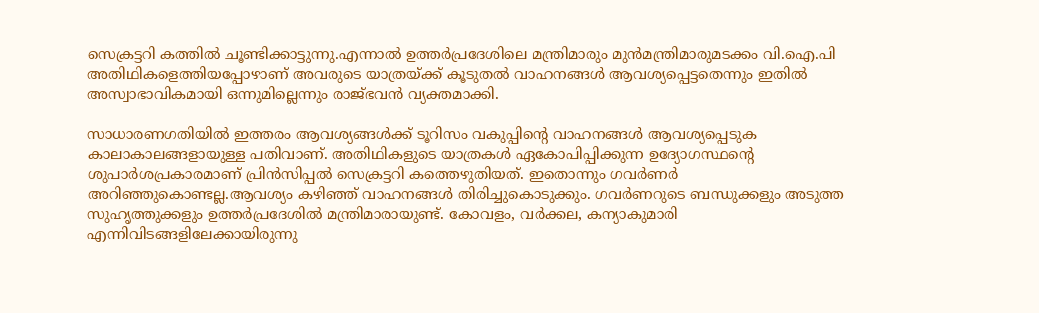സെക്രട്ടറി കത്തില്‍ ചൂണ്ടിക്കാട്ടുന്നു.എന്നാല്‍ ഉത്തര്‍പ്രദേശിലെ മന്ത്രിമാരും മുന്‍മന്ത്രിമാരുമടക്കം വി.ഐ.പി അതിഥികളെത്തിയപ്പോഴാണ് അവരുടെ യാത്രയ്ക്ക് കൂടുതല്‍ വാഹനങ്ങള്‍ ആവശ്യപ്പെട്ടതെന്നും ഇതില്‍ അസ്വാഭാവികമായി ഒന്നുമില്ലെന്നും രാജ്ഭവന്‍ വ്യക്തമാക്കി.

സാധാരണഗതിയില്‍ ഇത്തരം ആവശ്യങ്ങള്‍ക്ക് ടൂറിസം വകുപ്പിന്റെ വാഹനങ്ങള്‍ ആവശ്യപ്പെടുക കാലാകാലങ്ങളായുള്ള പതിവാണ്. അതിഥികളുടെ യാത്രകള്‍ ഏകോപിപ്പിക്കുന്ന ഉദ്യോഗസ്ഥന്റെ ശുപാര്‍ശപ്രകാരമാണ് പ്രിന്‍സിപ്പല്‍ സെക്രട്ടറി കത്തെഴുതിയത്. ഇതൊന്നും ഗവര്‍ണര്‍ അറിഞ്ഞുകൊണ്ടല്ല.ആവശ്യം കഴിഞ്ഞ് വാഹനങ്ങള്‍ തിരിച്ചുകൊടുക്കും. ഗവര്‍ണറുടെ ബന്ധുക്കളും അടുത്ത സുഹൃത്തുക്കളും ഉത്തര്‍പ്രദേശില്‍ മന്ത്രിമാരായുണ്ട്. കോവളം, വര്‍ക്കല, കന്യാകുമാരി എന്നിവിടങ്ങളിലേക്കായിരുന്നു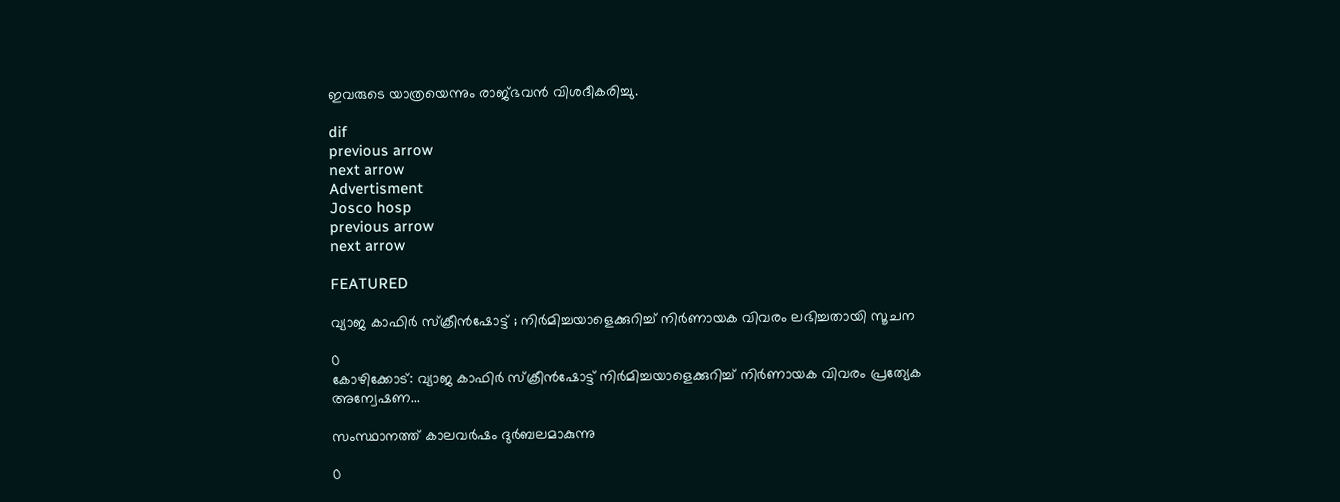ഇവരുടെ യാത്രയെന്നും രാജ്ഭവന്‍ വിശദീകരിച്ചു.

dif
previous arrow
next arrow
Advertisment
Josco hosp
previous arrow
next arrow

FEATURED

വ്യാജ കാഫിർ സ്ക്രീന്‍ഷോട്ട് ; നിർമിച്ചയാളെക്കുറിച്ച് നിർണായക വിവരം ലഭിച്ചതായി സൂചന

0
കോഴിക്കോട്: വ്യാജ കാഫിർ സ്ക്രീന്‍ഷോട്ട് നിർമിച്ചയാളെക്കുറിച്ച് നിർണായക വിവരം പ്രത്യേക അന്വേഷണ...

സംസ്ഥാനത്ത് കാലവർഷം ദുർബലമാകുന്നു

0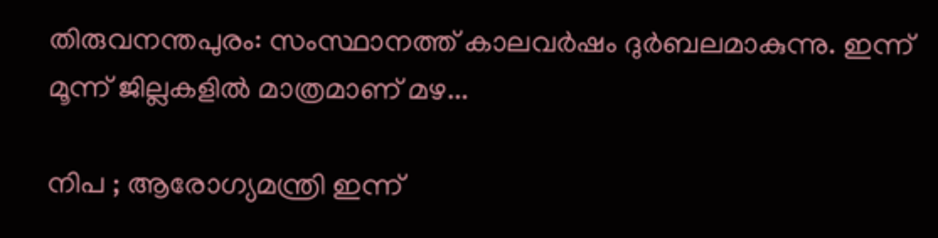തിരുവനന്തപുരം: സംസ്ഥാനത്ത് കാലവർഷം ദുർബലമാകുന്നു. ഇന്ന് മൂന്ന് ജില്ലകളിൽ മാത്രമാണ് മഴ...

നിപ ; ആരോഗ്യമന്ത്രി ഇന്ന്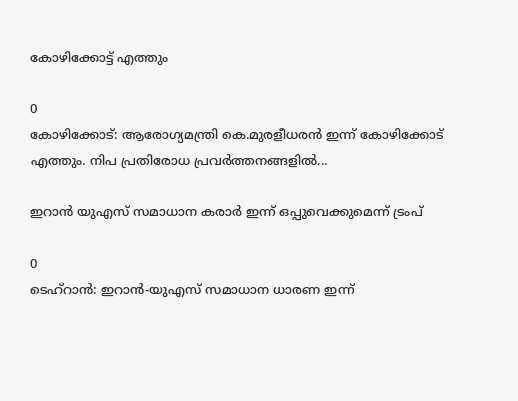കോഴിക്കോട്ട് എത്തും

0
കോഴിക്കോട്: ആരോഗ്യമന്ത്രി കെ.മുരളീധരൻ ഇന്ന് കോഴിക്കോട് എത്തും. നിപ പ്രതിരോധ പ്രവർത്തനങ്ങളിൽ...

ഇറാൻ യുഎസ് സമാധാന കരാർ ഇന്ന് ഒപ്പുവെക്കുമെന്ന് ട്രംപ്

0
ടെഹ്റാൻ: ഇറാൻ-യുഎസ് സമാധാന ധാരണ ഇന്ന്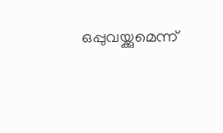ഒപ്പുവയ്ക്കുമെന്ന്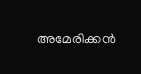അമേരിക്കൻ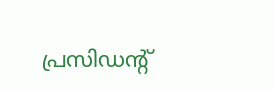പ്രസിഡന്‍റ്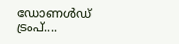ഡോണൾഡ് ട്രംപ്....